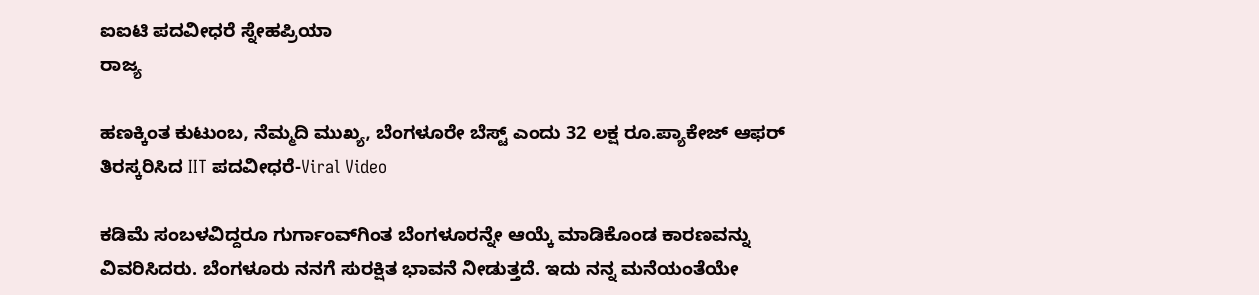ಐಐಟಿ ಪದವೀಧರೆ ಸ್ನೇಹಪ್ರಿಯಾ
ರಾಜ್ಯ

ಹಣಕ್ಕಿಂತ ಕುಟುಂಬ, ನೆಮ್ಮದಿ ಮುಖ್ಯ, ಬೆಂಗಳೂರೇ ಬೆಸ್ಟ್ ಎಂದು 32 ಲಕ್ಷ ರೂ.ಪ್ಯಾಕೇಜ್ ಆಫರ್ ತಿರಸ್ಕರಿಸಿದ IIT ಪದವೀಧರೆ-Viral Video

ಕಡಿಮೆ ಸಂಬಳವಿದ್ದರೂ ಗುರ್ಗಾಂವ್‌ಗಿಂತ ಬೆಂಗಳೂರನ್ನೇ ಆಯ್ಕೆ ಮಾಡಿಕೊಂಡ ಕಾರಣವನ್ನು ವಿವರಿಸಿದರು. ಬೆಂಗಳೂರು ನನಗೆ ಸುರಕ್ಷಿತ ಭಾವನೆ ನೀಡುತ್ತದೆ. ಇದು ನನ್ನ ಮನೆಯಂತೆಯೇ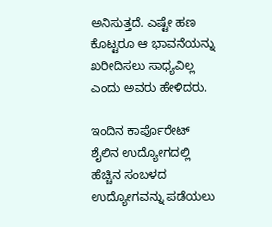ಅನಿಸುತ್ತದೆ. ಎಷ್ಟೇ ಹಣ ಕೊಟ್ಟರೂ ಆ ಭಾವನೆಯನ್ನು ಖರೀದಿಸಲು ಸಾಧ್ಯವಿಲ್ಲ ಎಂದು ಅವರು ಹೇಳಿದರು.

ಇಂದಿನ ಕಾರ್ಪೊರೇಟ್ ಶೈಲಿನ ಉದ್ಯೋಗದಲ್ಲಿ ಹೆಚ್ಚಿನ ಸಂಬಳದ ಉದ್ಯೋಗವನ್ನು ಪಡೆಯಲು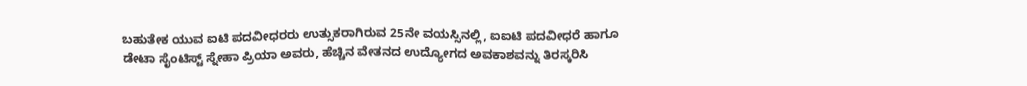ಬಹುತೇಕ ಯುವ ಐಟಿ ಪದವೀಧರರು ಉತ್ಸುಕರಾಗಿರುವ 25ನೇ ವಯಸ್ಸಿನಲ್ಲಿ, ಐಐಟಿ ಪದವೀಧರೆ ಹಾಗೂ ಡೇಟಾ ಸೈಂಟಿಸ್ಟ್ ಸ್ನೇಹಾ ಪ್ರಿಯಾ ಅವರು, ಹೆಚ್ಚಿನ ವೇತನದ ಉದ್ಯೋಗದ ಅವಕಾಶವನ್ನು ತಿರಸ್ಕರಿಸಿ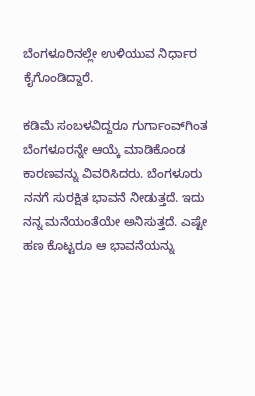ಬೆಂಗಳೂರಿನಲ್ಲೇ ಉಳಿಯುವ ನಿರ್ಧಾರ ಕೈಗೊಂಡಿದ್ದಾರೆ.

ಕಡಿಮೆ ಸಂಬಳವಿದ್ದರೂ ಗುರ್ಗಾಂವ್‌ಗಿಂತ ಬೆಂಗಳೂರನ್ನೇ ಆಯ್ಕೆ ಮಾಡಿಕೊಂಡ ಕಾರಣವನ್ನು ವಿವರಿಸಿದರು. ಬೆಂಗಳೂರು ನನಗೆ ಸುರಕ್ಷಿತ ಭಾವನೆ ನೀಡುತ್ತದೆ. ಇದು ನನ್ನ ಮನೆಯಂತೆಯೇ ಅನಿಸುತ್ತದೆ. ಎಷ್ಟೇ ಹಣ ಕೊಟ್ಟರೂ ಆ ಭಾವನೆಯನ್ನು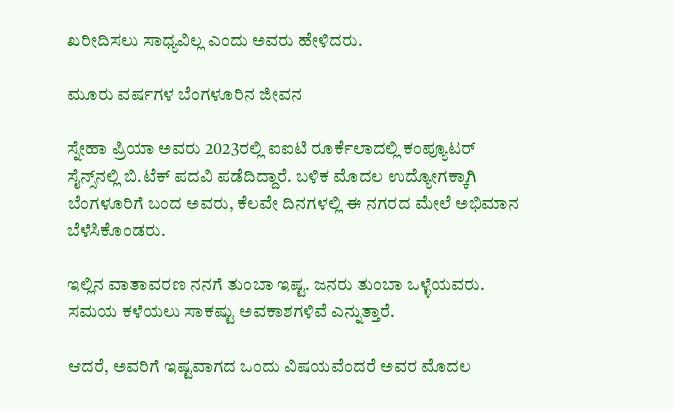ಖರೀದಿಸಲು ಸಾಧ್ಯವಿಲ್ಲ ಎಂದು ಅವರು ಹೇಳಿದರು.

ಮೂರು ವರ್ಷಗಳ ಬೆಂಗಳೂರಿನ ಜೀವನ

ಸ್ನೇಹಾ ಪ್ರಿಯಾ ಅವರು 2023ರಲ್ಲಿ ಐಐಟಿ ರೂರ್ಕೆಲಾದಲ್ಲಿ ಕಂಪ್ಯೂಟರ್ ಸೈನ್ಸ್‌ನಲ್ಲಿ ಬಿ.ಟೆಕ್ ಪದವಿ ಪಡೆದಿದ್ದಾರೆ. ಬಳಿಕ ಮೊದಲ ಉದ್ಯೋಗಕ್ಕಾಗಿ ಬೆಂಗಳೂರಿಗೆ ಬಂದ ಅವರು, ಕೆಲವೇ ದಿನಗಳಲ್ಲಿ ಈ ನಗರದ ಮೇಲೆ ಅಭಿಮಾನ ಬೆಳೆಸಿಕೊಂಡರು.

ಇಲ್ಲಿನ ವಾತಾವರಣ ನನಗೆ ತುಂಬಾ ಇಷ್ಟ. ಜನರು ತುಂಬಾ ಒಳ್ಳೆಯವರು. ಸಮಯ ಕಳೆಯಲು ಸಾಕಷ್ಟು ಅವಕಾಶಗಳಿವೆ ಎನ್ನುತ್ತಾರೆ.

ಆದರೆ, ಅವರಿಗೆ ಇಷ್ಟವಾಗದ ಒಂದು ವಿಷಯವೆಂದರೆ ಅವರ ಮೊದಲ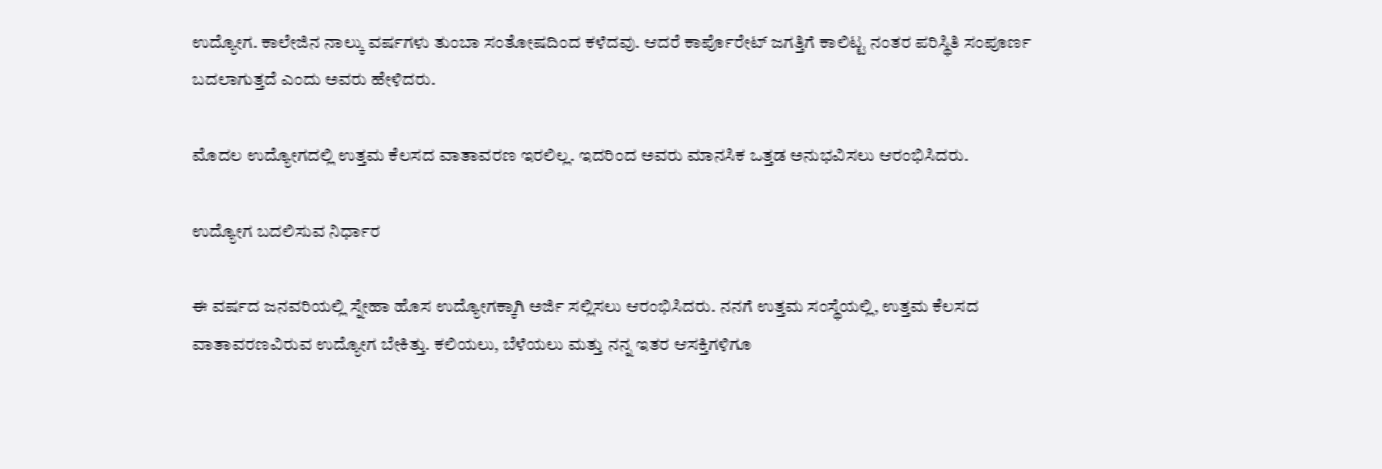ಉದ್ಯೋಗ. ಕಾಲೇಜಿನ ನಾಲ್ಕು ವರ್ಷಗಳು ತುಂಬಾ ಸಂತೋಷದಿಂದ ಕಳೆದವು. ಆದರೆ ಕಾರ್ಪೊರೇಟ್‌ ಜಗತ್ತಿಗೆ ಕಾಲಿಟ್ಟ ನಂತರ ಪರಿಸ್ಥಿತಿ ಸಂಪೂರ್ಣ ಬದಲಾಗುತ್ತದೆ ಎಂದು ಅವರು ಹೇಳಿದರು.

ಮೊದಲ ಉದ್ಯೋಗದಲ್ಲಿ ಉತ್ತಮ ಕೆಲಸದ ವಾತಾವರಣ ಇರಲಿಲ್ಲ. ಇದರಿಂದ ಅವರು ಮಾನಸಿಕ ಒತ್ತಡ ಅನುಭವಿಸಲು ಆರಂಭಿಸಿದರು.

ಉದ್ಯೋಗ ಬದಲಿಸುವ ನಿರ್ಧಾರ

ಈ ವರ್ಷದ ಜನವರಿಯಲ್ಲಿ ಸ್ನೇಹಾ ಹೊಸ ಉದ್ಯೋಗಕ್ಕಾಗಿ ಅರ್ಜಿ ಸಲ್ಲಿಸಲು ಆರಂಭಿಸಿದರು. ನನಗೆ ಉತ್ತಮ ಸಂಸ್ಥೆಯಲ್ಲಿ, ಉತ್ತಮ ಕೆಲಸದ ವಾತಾವರಣವಿರುವ ಉದ್ಯೋಗ ಬೇಕಿತ್ತು. ಕಲಿಯಲು, ಬೆಳೆಯಲು ಮತ್ತು ನನ್ನ ಇತರ ಆಸಕ್ತಿಗಳಿಗೂ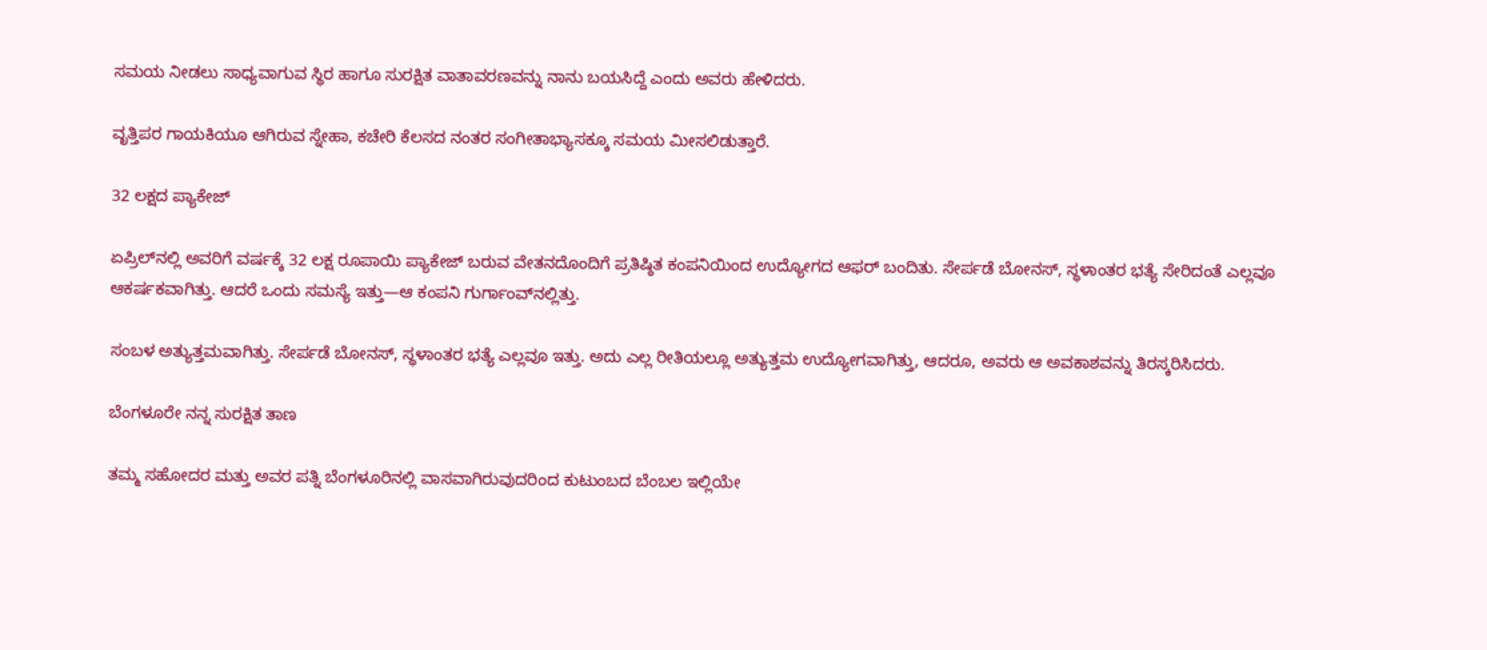ಸಮಯ ನೀಡಲು ಸಾಧ್ಯವಾಗುವ ಸ್ಥಿರ ಹಾಗೂ ಸುರಕ್ಷಿತ ವಾತಾವರಣವನ್ನು ನಾನು ಬಯಸಿದ್ದೆ ಎಂದು ಅವರು ಹೇಳಿದರು.

ವೃತ್ತಿಪರ ಗಾಯಕಿಯೂ ಆಗಿರುವ ಸ್ನೇಹಾ, ಕಚೇರಿ ಕೆಲಸದ ನಂತರ ಸಂಗೀತಾಭ್ಯಾಸಕ್ಕೂ ಸಮಯ ಮೀಸಲಿಡುತ್ತಾರೆ.

32 ಲಕ್ಷದ ಪ್ಯಾಕೇಜ್

ಏಪ್ರಿಲ್‌ನಲ್ಲಿ ಅವರಿಗೆ ವರ್ಷಕ್ಕೆ 32 ಲಕ್ಷ ರೂಪಾಯಿ ಪ್ಯಾಕೇಜ್ ಬರುವ ವೇತನದೊಂದಿಗೆ ಪ್ರತಿಷ್ಠಿತ ಕಂಪನಿಯಿಂದ ಉದ್ಯೋಗದ ಆಫರ್‌ ಬಂದಿತು. ಸೇರ್ಪಡೆ ಬೋನಸ್‌, ಸ್ಥಳಾಂತರ ಭತ್ಯೆ ಸೇರಿದಂತೆ ಎಲ್ಲವೂ ಆಕರ್ಷಕವಾಗಿತ್ತು. ಆದರೆ ಒಂದು ಸಮಸ್ಯೆ ಇತ್ತು—ಆ ಕಂಪನಿ ಗುರ್ಗಾಂವ್‌ನಲ್ಲಿತ್ತು.

ಸಂಬಳ ಅತ್ಯುತ್ತಮವಾಗಿತ್ತು. ಸೇರ್ಪಡೆ ಬೋನಸ್‌, ಸ್ಥಳಾಂತರ ಭತ್ಯೆ ಎಲ್ಲವೂ ಇತ್ತು. ಅದು ಎಲ್ಲ ರೀತಿಯಲ್ಲೂ ಅತ್ಯುತ್ತಮ ಉದ್ಯೋಗವಾಗಿತ್ತು, ಆದರೂ, ಅವರು ಆ ಅವಕಾಶವನ್ನು ತಿರಸ್ಕರಿಸಿದರು.

ಬೆಂಗಳೂರೇ ನನ್ನ ಸುರಕ್ಷಿತ ತಾಣ

ತಮ್ಮ ಸಹೋದರ ಮತ್ತು ಅವರ ಪತ್ನಿ ಬೆಂಗಳೂರಿನಲ್ಲಿ ವಾಸವಾಗಿರುವುದರಿಂದ ಕುಟುಂಬದ ಬೆಂಬಲ ಇಲ್ಲಿಯೇ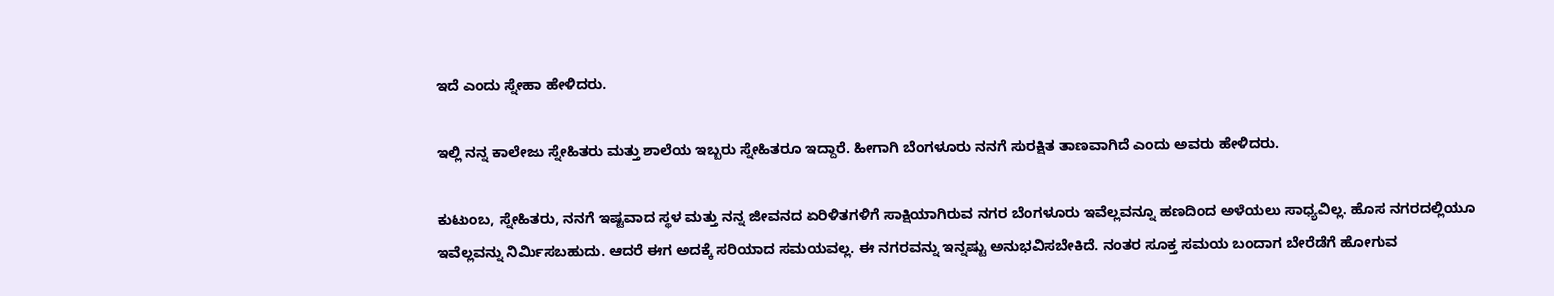ಇದೆ ಎಂದು ಸ್ನೇಹಾ ಹೇಳಿದರು.

ಇಲ್ಲಿ ನನ್ನ ಕಾಲೇಜು ಸ್ನೇಹಿತರು ಮತ್ತು ಶಾಲೆಯ ಇಬ್ಬರು ಸ್ನೇಹಿತರೂ ಇದ್ದಾರೆ. ಹೀಗಾಗಿ ಬೆಂಗಳೂರು ನನಗೆ ಸುರಕ್ಷಿತ ತಾಣವಾಗಿದೆ ಎಂದು ಅವರು ಹೇಳಿದರು.

ಕುಟುಂಬ, ಸ್ನೇಹಿತರು, ನನಗೆ ಇಷ್ಟವಾದ ಸ್ಥಳ ಮತ್ತು ನನ್ನ ಜೀವನದ ಏರಿಳಿತಗಳಿಗೆ ಸಾಕ್ಷಿಯಾಗಿರುವ ನಗರ ಬೆಂಗಳೂರು ಇವೆಲ್ಲವನ್ನೂ ಹಣದಿಂದ ಅಳೆಯಲು ಸಾಧ್ಯವಿಲ್ಲ. ಹೊಸ ನಗರದಲ್ಲಿಯೂ ಇವೆಲ್ಲವನ್ನು ನಿರ್ಮಿಸಬಹುದು. ಆದರೆ ಈಗ ಅದಕ್ಕೆ ಸರಿಯಾದ ಸಮಯವಲ್ಲ. ಈ ನಗರವನ್ನು ಇನ್ನಷ್ಟು ಅನುಭವಿಸಬೇಕಿದೆ. ನಂತರ ಸೂಕ್ತ ಸಮಯ ಬಂದಾಗ ಬೇರೆಡೆಗೆ ಹೋಗುವ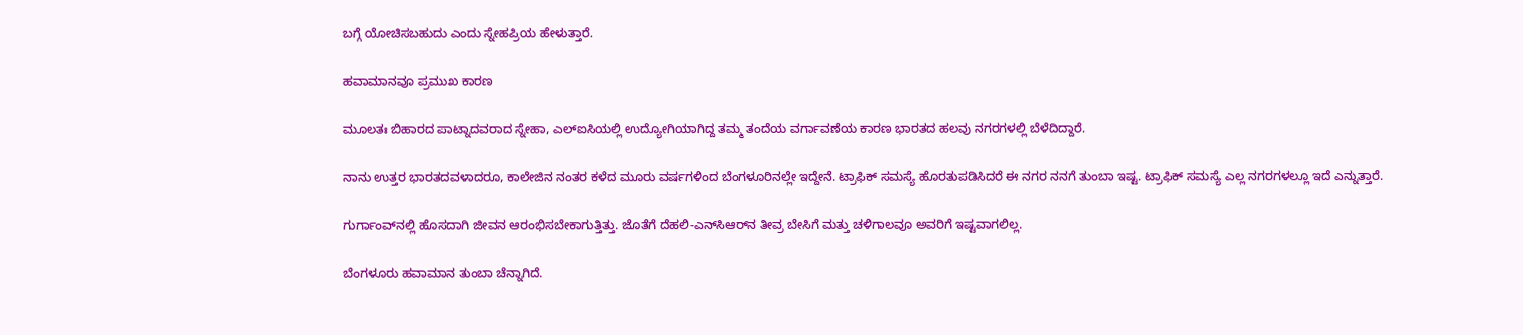ಬಗ್ಗೆ ಯೋಚಿಸಬಹುದು ಎಂದು ಸ್ನೇಹಪ್ರಿಯ ಹೇಳುತ್ತಾರೆ.

ಹವಾಮಾನವೂ ಪ್ರಮುಖ ಕಾರಣ

ಮೂಲತಃ ಬಿಹಾರದ ಪಾಟ್ನಾದವರಾದ ಸ್ನೇಹಾ, ಎಲ್‌ಐಸಿಯಲ್ಲಿ ಉದ್ಯೋಗಿಯಾಗಿದ್ದ ತಮ್ಮ ತಂದೆಯ ವರ್ಗಾವಣೆಯ ಕಾರಣ ಭಾರತದ ಹಲವು ನಗರಗಳಲ್ಲಿ ಬೆಳೆದಿದ್ದಾರೆ.

ನಾನು ಉತ್ತರ ಭಾರತದವಳಾದರೂ, ಕಾಲೇಜಿನ ನಂತರ ಕಳೆದ ಮೂರು ವರ್ಷಗಳಿಂದ ಬೆಂಗಳೂರಿನಲ್ಲೇ ಇದ್ದೇನೆ. ಟ್ರಾಫಿಕ್ ಸಮಸ್ಯೆ ಹೊರತುಪಡಿಸಿದರೆ ಈ ನಗರ ನನಗೆ ತುಂಬಾ ಇಷ್ಟ. ಟ್ರಾಫಿಕ್ ಸಮಸ್ಯೆ ಎಲ್ಲ ನಗರಗಳಲ್ಲೂ ಇದೆ ಎನ್ನುತ್ತಾರೆ.

ಗುರ್ಗಾಂವ್‌ನಲ್ಲಿ ಹೊಸದಾಗಿ ಜೀವನ ಆರಂಭಿಸಬೇಕಾಗುತ್ತಿತ್ತು. ಜೊತೆಗೆ ದೆಹಲಿ-ಎನ್‌ಸಿಆರ್‌ನ ತೀವ್ರ ಬೇಸಿಗೆ ಮತ್ತು ಚಳಿಗಾಲವೂ ಅವರಿಗೆ ಇಷ್ಟವಾಗಲಿಲ್ಲ.

ಬೆಂಗಳೂರು ಹವಾಮಾನ ತುಂಬಾ ಚೆನ್ನಾಗಿದೆ.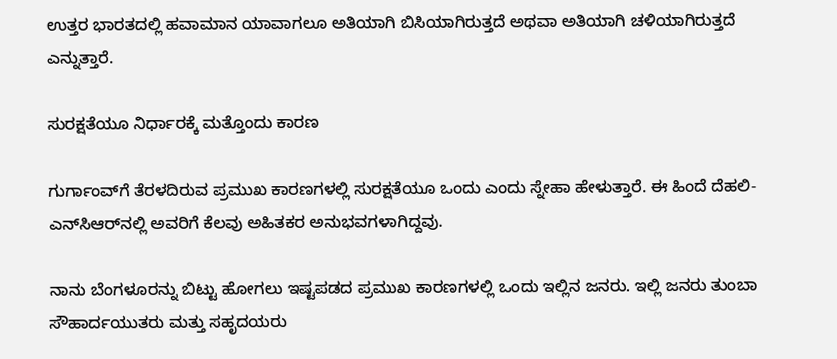ಉತ್ತರ ಭಾರತದಲ್ಲಿ ಹವಾಮಾನ ಯಾವಾಗಲೂ ಅತಿಯಾಗಿ ಬಿಸಿಯಾಗಿರುತ್ತದೆ ಅಥವಾ ಅತಿಯಾಗಿ ಚಳಿಯಾಗಿರುತ್ತದೆ ಎನ್ನುತ್ತಾರೆ.

ಸುರಕ್ಷತೆಯೂ ನಿರ್ಧಾರಕ್ಕೆ ಮತ್ತೊಂದು ಕಾರಣ

ಗುರ್ಗಾಂವ್‌ಗೆ ತೆರಳದಿರುವ ಪ್ರಮುಖ ಕಾರಣಗಳಲ್ಲಿ ಸುರಕ್ಷತೆಯೂ ಒಂದು ಎಂದು ಸ್ನೇಹಾ ಹೇಳುತ್ತಾರೆ. ಈ ಹಿಂದೆ ದೆಹಲಿ-ಎನ್‌ಸಿಆರ್‌ನಲ್ಲಿ ಅವರಿಗೆ ಕೆಲವು ಅಹಿತಕರ ಅನುಭವಗಳಾಗಿದ್ದವು.

ನಾನು ಬೆಂಗಳೂರನ್ನು ಬಿಟ್ಟು ಹೋಗಲು ಇಷ್ಟಪಡದ ಪ್ರಮುಖ ಕಾರಣಗಳಲ್ಲಿ ಒಂದು ಇಲ್ಲಿನ ಜನರು. ಇಲ್ಲಿ ಜನರು ತುಂಬಾ ಸೌಹಾರ್ದಯುತರು ಮತ್ತು ಸಹೃದಯರು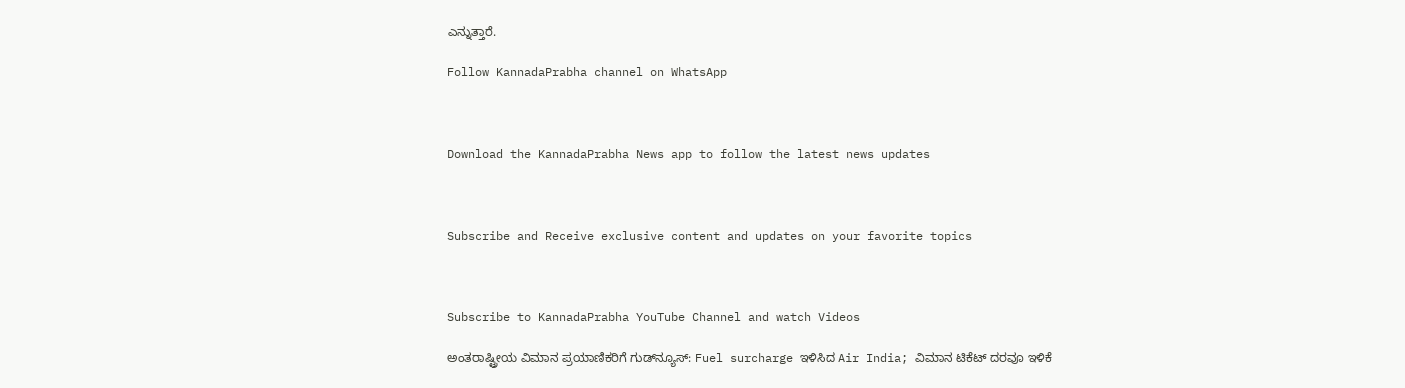ಎನ್ನುತ್ತಾರೆ.

Follow KannadaPrabha channel on WhatsApp



Download the KannadaPrabha News app to follow the latest news updates



Subscribe and Receive exclusive content and updates on your favorite topics



Subscribe to KannadaPrabha YouTube Channel and watch Videos

ಅಂತರಾಷ್ಟ್ರೀಯ ವಿಮಾನ ಪ್ರಯಾಣಿಕರಿಗೆ ಗುಡ್‌ನ್ಯೂಸ್: Fuel surcharge ಇಳಿಸಿದ Air India; ವಿಮಾನ ಟಿಕೆಟ್ ದರವೂ ಇಳಿಕೆ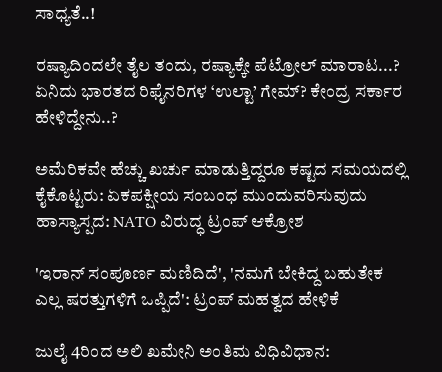ಸಾಧ್ಯತೆ..!

ರಷ್ಯಾದಿಂದಲೇ ತೈಲ ತಂದು, ರಷ್ಯಾಕ್ಕೇ ಪೆಟ್ರೋಲ್ ಮಾರಾಟ...? ಏನಿದು ಭಾರತದ ರಿಫೈನರಿಗಳ ‘ಉಲ್ಟಾ’ ಗೇಮ್? ಕೇಂದ್ರ ಸರ್ಕಾರ ಹೇಳಿದ್ದೇನು..?

ಅಮೆರಿಕವೇ ಹೆಚ್ಚು ಖರ್ಚು ಮಾಡುತ್ತಿದ್ದರೂ ಕಷ್ಟದ ಸಮಯದಲ್ಲಿ ಕೈಕೊಟ್ಟರು: ಏಕಪಕ್ಷೀಯ ಸಂಬಂಧ ಮುಂದುವರಿಸುವುದು ಹಾಸ್ಯಾಸ್ಪದ: NATO ವಿರುದ್ಧ ಟ್ರಂಪ್‌ ಆಕ್ರೋಶ

'ಇರಾನ್ ಸಂಪೂರ್ಣ ಮಣಿದಿದೆ', 'ನಮಗೆ ಬೇಕಿದ್ದ ಬಹುತೇಕ ಎಲ್ಲ ಷರತ್ತುಗಳಿಗೆ ಒಪ್ಪಿದೆ': ಟ್ರಂಪ್‌ ಮಹತ್ವದ ಹೇಳಿಕೆ

ಜುಲೈ 4ರಿಂದ ಅಲಿ ಖಮೇನಿ ಅಂತಿಮ ವಿಧಿವಿಧಾನ: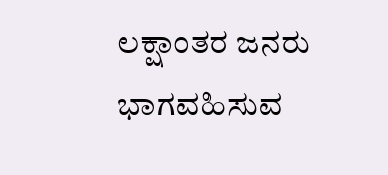ಲಕ್ಷಾಂತರ ಜನರು ಭಾಗವಹಿಸುವ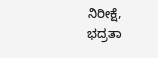ನಿರೀಕ್ಷೆ, ಭದ್ರತಾ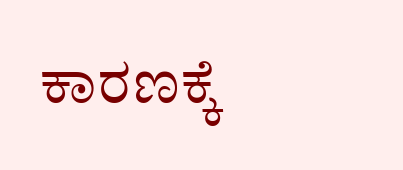ಕಾರಣಕ್ಕೆ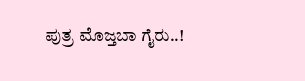ಪುತ್ರ ಮೊಜ್ತಬಾ ಗೈರು..!